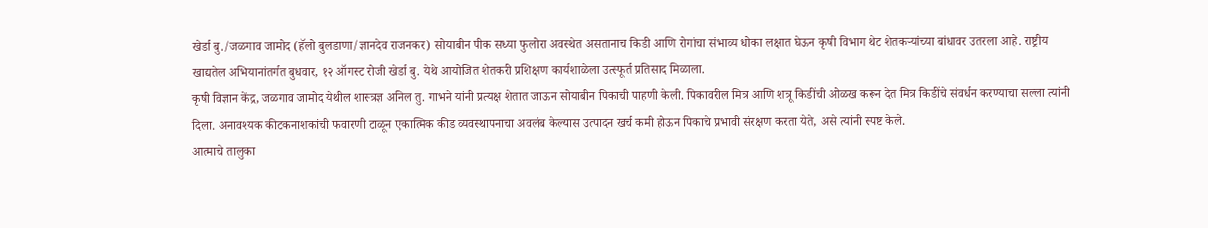खेर्डा बु./जळगाव जामोद (हॅलो बुलडाणा/ज्ञानदेव राजनकर) सोयाबीन पीक सध्या फुलोरा अवस्थेत असतानाच किडी आणि रोगांचा संभाव्य धोका लक्षात घेऊन कृषी विभाग थेट शेतकऱ्यांच्या बांधावर उतरला आहे. राष्ट्रीय खाद्यतेल अभियानांतर्गत बुधवार, १२ ऑगस्ट रोजी खेर्डा बु. येथे आयोजित शेतकरी प्रशिक्षण कार्यशाळेला उत्स्फूर्त प्रतिसाद मिळाला.
कृषी विज्ञान केंद्र, जळगाव जामोद येथील शास्त्रज्ञ अनिल तु. गाभने यांनी प्रत्यक्ष शेतात जाऊन सोयाबीन पिकाची पाहणी केली. पिकावरील मित्र आणि शत्रू किडींची ओळख करून देत मित्र किडींचे संवर्धन करण्याचा सल्ला त्यांनी दिला. अनावश्यक कीटकनाशकांची फवारणी टाळून एकात्मिक कीड व्यवस्थापनाचा अवलंब केल्यास उत्पादन खर्च कमी होऊन पिकाचे प्रभावी संरक्षण करता येते, असे त्यांनी स्पष्ट केले.
आत्माचे तालुका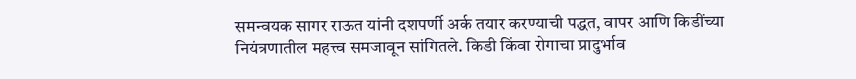समन्वयक सागर राऊत यांनी दशपर्णी अर्क तयार करण्याची पद्धत, वापर आणि किडींच्या नियंत्रणातील महत्त्व समजावून सांगितले. किडी किंवा रोगाचा प्रादुर्भाव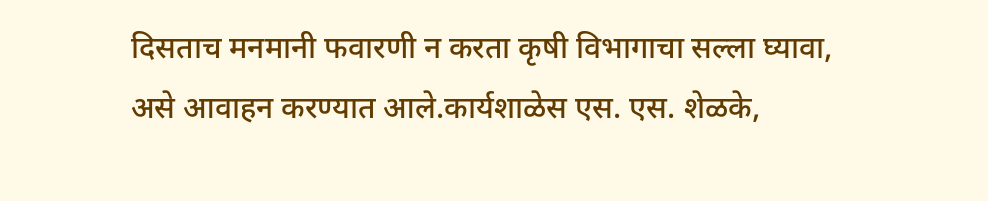दिसताच मनमानी फवारणी न करता कृषी विभागाचा सल्ला घ्यावा, असे आवाहन करण्यात आले.कार्यशाळेस एस. एस. शेळके,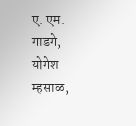ए. एम. गाडगे, योगेश म्हसाळ,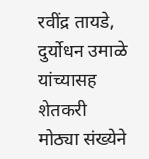रवींद्र तायडे, दुर्योधन उमाळे यांच्यासह शेतकरी मोठ्या संख्येने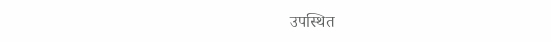उपस्थित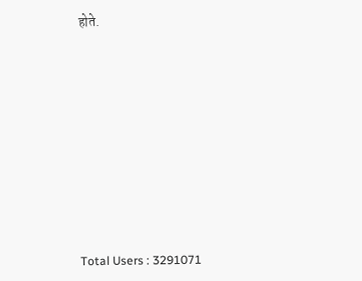होते.










Total Users : 3291071